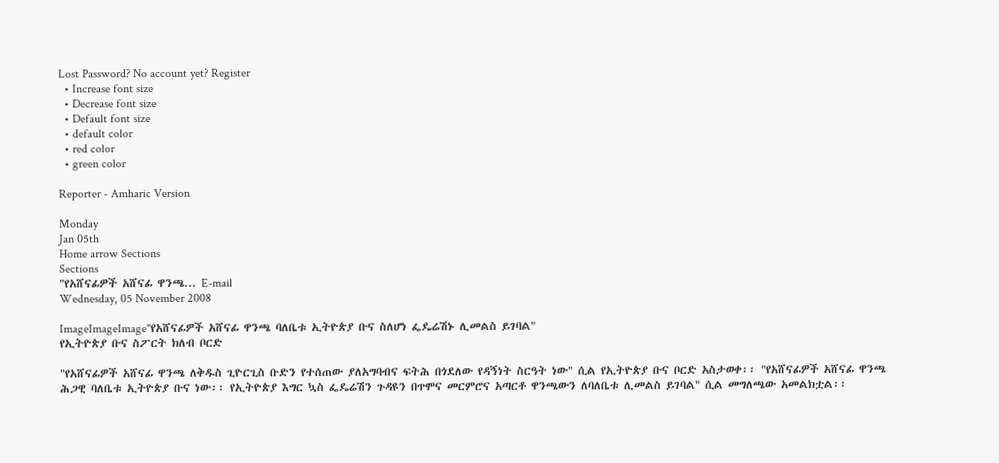Lost Password? No account yet? Register
  • Increase font size
  • Decrease font size
  • Default font size
  • default color
  • red color
  • green color

Reporter - Amharic Version

Monday
Jan 05th
Home arrow Sections
Sections
"የአሸናፊዎች አሸናፊ ዋንጫ... E-mail
Wednesday, 05 November 2008

ImageImageImage"የአሸናፊዎች አሸናፊ ዋንጫ ባለቤቱ ኢትዮጵያ ቡና ስለሆነ ፌዴሬሽኑ ሊመልስ ይገባል"
የኢትዮጵያ ቡና ስፖርት ክለብ ቦርድ

"የአሸናፊዎች አሸናፊ ዋንጫ ለቅዱስ ጊዮርጊስ ቡድን የተሰጠው ያለአግባብና ፍትሕ በጎደለው የዳኝነት ስርዓት ነው" ሲል የኢትዮጵያ ቡና ቦርድ አስታወቀ፡፡ "የአሸናፊዎች አሸናፊ ዋንጫ ሕጋዊ ባለቤቱ ኢትዮጵያ ቡና ነው፡፡ የኢትዮጵያ እግር ኳስ ፌዴሬሽን ጉዳዩን በጥሞና መርምሮና አጣርቶ ዋንጫውን ለባለቤቱ ሊመልስ ይገባል" ሲል መግለጫው አመልክቷል፡፡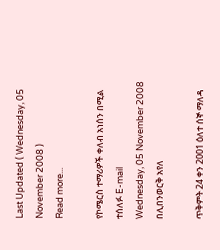Last Updated ( Wednesday, 05 November 2008 )
Read more...

የኮሜርስ ተማሪዎች ቀለብ አነሰን በሚል ተሰለፉ E-mail
Wednesday, 05 November 2008
በሊበንወርቅ አየለ

ጥቅምት 24 ቀን 2001 ዕለተ ሰኞ ማለዳ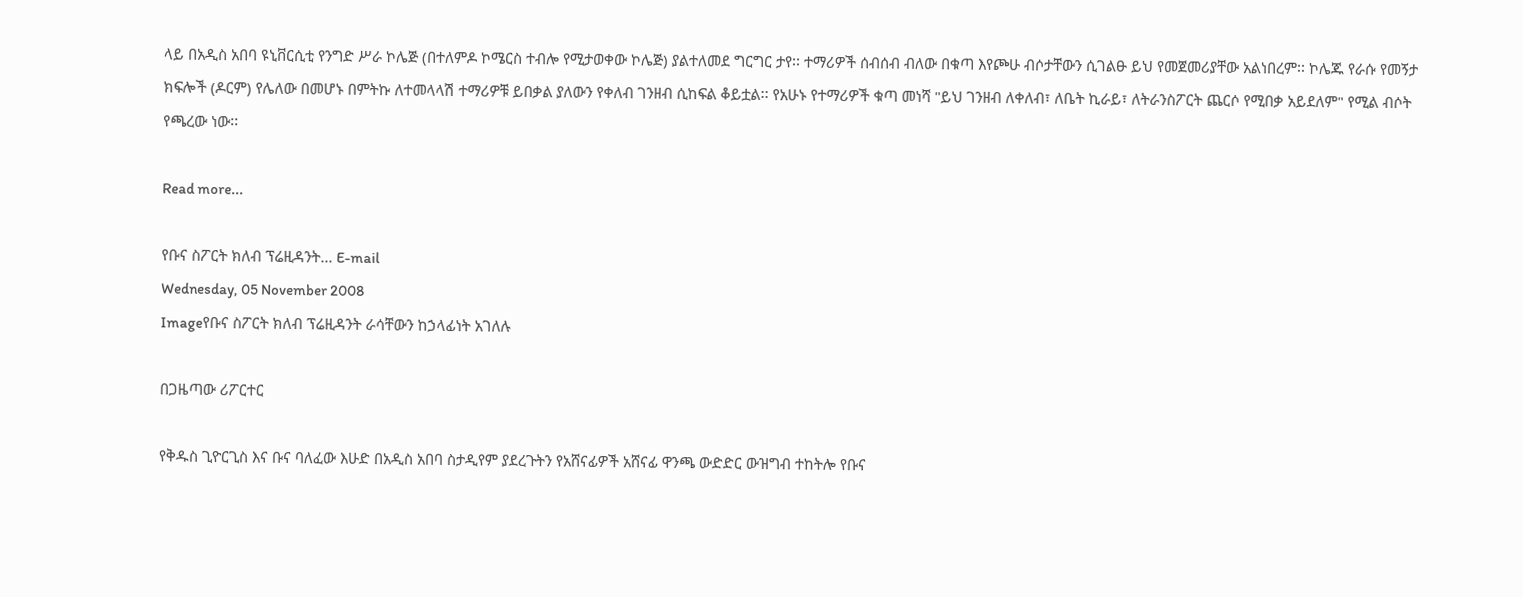ላይ በአዲስ አበባ ዩኒቨርሲቲ የንግድ ሥራ ኮሌጅ (በተለምዶ ኮሜርስ ተብሎ የሚታወቀው ኮሌጅ) ያልተለመደ ግርግር ታየ፡፡ ተማሪዎች ሰብሰብ ብለው በቁጣ እየጮሁ ብሶታቸውን ሲገልፁ ይህ የመጀመሪያቸው አልነበረም፡፡ ኮሌጁ የራሱ የመኝታ ክፍሎች (ዶርም) የሌለው በመሆኑ በምትኩ ለተመላላሽ ተማሪዎቹ ይበቃል ያለውን የቀለብ ገንዘብ ሲከፍል ቆይቷል፡፡ የአሁኑ የተማሪዎች ቁጣ መነሻ "ይህ ገንዘብ ለቀለብ፣ ለቤት ኪራይ፣ ለትራንስፖርት ጨርሶ የሚበቃ አይደለም" የሚል ብሶት የጫረው ነው፡፡

Read more...

የቡና ስፖርት ክለብ ፕሬዚዳንት... E-mail
Wednesday, 05 November 2008
Imageየቡና ስፖርት ክለብ ፕሬዚዳንት ራሳቸውን ከኃላፊነት አገለሉ

በጋዜጣው ሪፖርተር

የቅዱስ ጊዮርጊስ እና ቡና ባለፈው እሁድ በአዲስ አበባ ስታዲየም ያደረጉትን የአሸናፊዎች አሸናፊ ዋንጫ ውድድር ውዝግብ ተከትሎ የቡና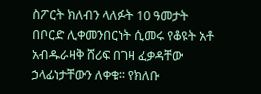ስፖርት ክለብን ላለፉት 10 ዓመታት በቦርድ ሊቀመንበርነት ሲመሩ የቆዩት አቶ አብዱራዛቅ ሸሪፍ በገዛ ፈቃዳቸው ኃላፊነታቸውን ለቀቁ፡፡ የክለቡ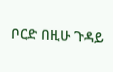ቦርድ በዚሁ ጉዳይ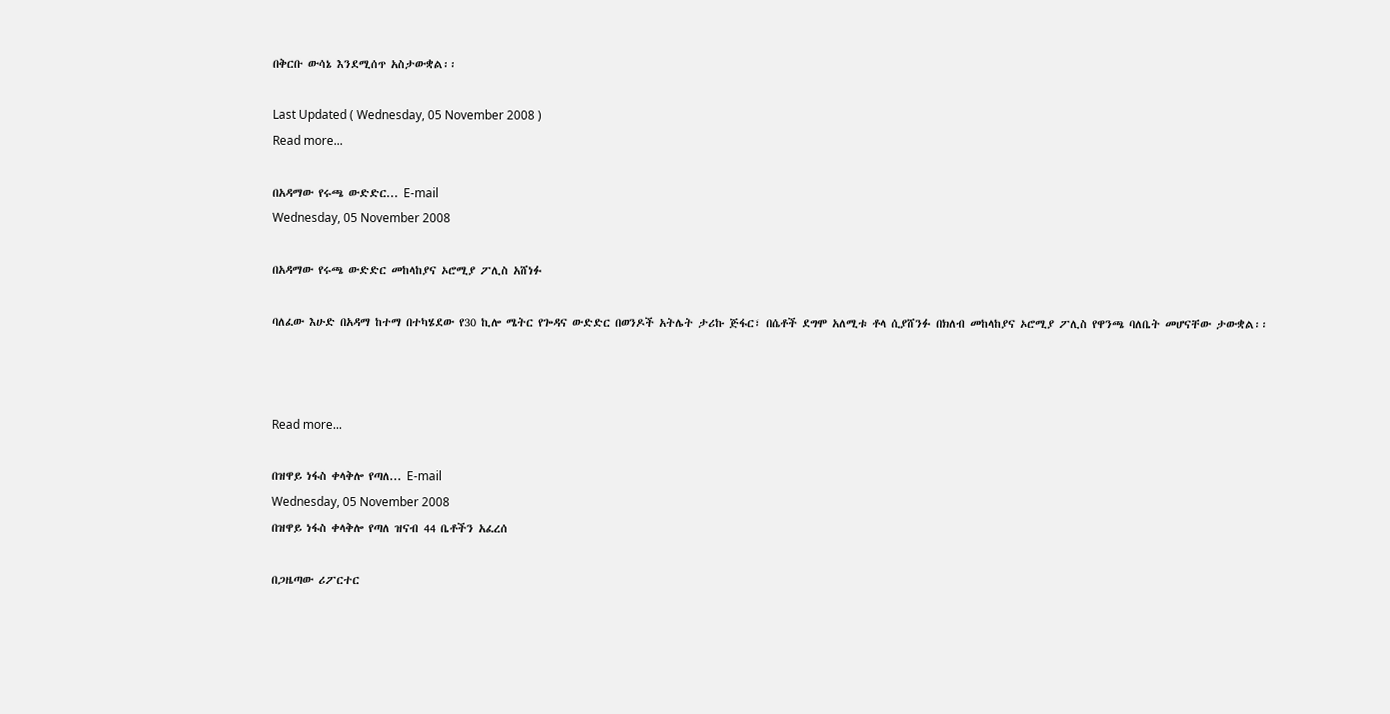በቅርቡ ውሳኔ እንደሚሰጥ አስታውቋል፡፡

Last Updated ( Wednesday, 05 November 2008 )
Read more...

በአዳማው የሩጫ ውድድር... E-mail
Wednesday, 05 November 2008

በአዳማው የሩጫ ውድድር መከላከያና ኦሮሚያ ፖሊስ አሸነፉ

ባለፈው እሁድ በአዳማ ከተማ በተካሄደው የ30 ኪሎ ሜትር የጐዳና ውድድር በወንዶች አትሌት ታሪኩ ጅፋር፣ በሴቶች ደግሞ አለሚቱ ቶላ ሲያሸንፉ በክለብ መከላከያና ኦሮሚያ ፖሊስ የዋንጫ ባለቤት መሆናቸው ታውቋል፡፡



Read more...

በዝዋይ ነፋስ ቀላቅሎ የጣለ... E-mail
Wednesday, 05 November 2008
በዝዋይ ነፋስ ቀላቅሎ የጣለ ዝናብ 44 ቤቶችን አፈረሰ

በጋዜጣው ሪፖርተር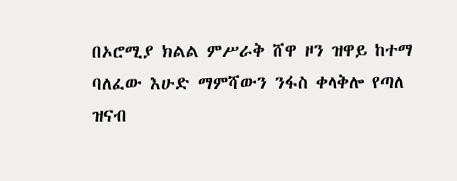በኦሮሚያ ክልል ምሥራቅ ሸዋ ዞን ዝዋይ ከተማ ባለፈው እሁድ ማምሻውን ንፋስ ቀላቅሎ የጣለ ዝናብ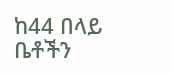ከ44 በላይ ቤቶችን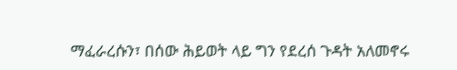ማፈራረሱን፣ በሰው ሕይወት ላይ ግን የደረሰ ጉዳት አለመኖሩ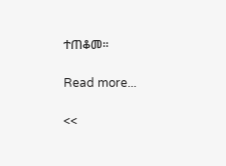ተጠቆመ፡፡

Read more...

<<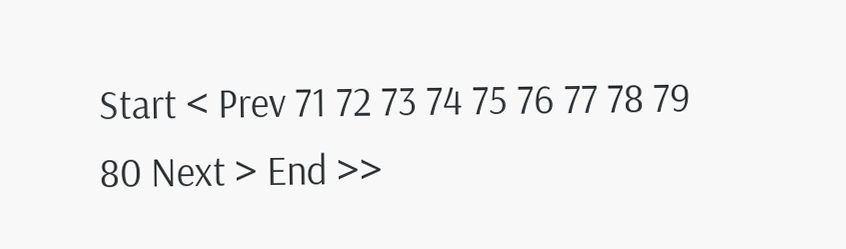Start < Prev 71 72 73 74 75 76 77 78 79 80 Next > End >>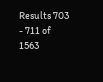Results 703 - 711 of 1563